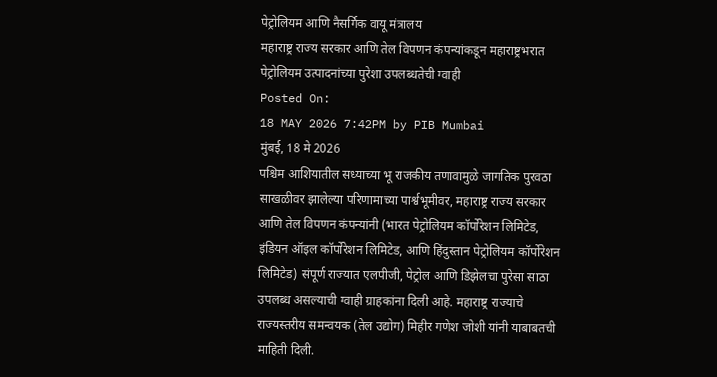पेट्रोलियम आणि नैसर्गिक वायू मंत्रालय
महाराष्ट्र राज्य सरकार आणि तेल विपणन कंपन्यांकडून महाराष्ट्रभरात पेट्रोलियम उत्पादनांच्या पुरेशा उपलब्धतेची ग्वाही
Posted On:
18 MAY 2026 7:42PM by PIB Mumbai
मुंबई, 18 मे 2026
पश्चिम आशियातील सध्याच्या भू राजकीय तणावामुळे जागतिक पुरवठा साखळीवर झालेल्या परिणामाच्या पार्श्वभूमीवर, महाराष्ट्र राज्य सरकार आणि तेल विपणन कंपन्यांनी (भारत पेट्रोलियम कॉर्पोरेशन लिमिटेड, इंडियन ऑइल कॉर्पोरेशन लिमिटेड, आणि हिंदुस्तान पेट्रोलियम कॉर्पोरेशन लिमिटेड) संपूर्ण राज्यात एलपीजी, पेट्रोल आणि डिझेलचा पुरेसा साठा उपलब्ध असल्याची ग्वाही ग्राहकांना दिली आहे. महाराष्ट्र राज्याचे राज्यस्तरीय समन्वयक (तेल उद्योग) मिहीर गणेश जोशी यांनी याबाबतची माहिती दिली.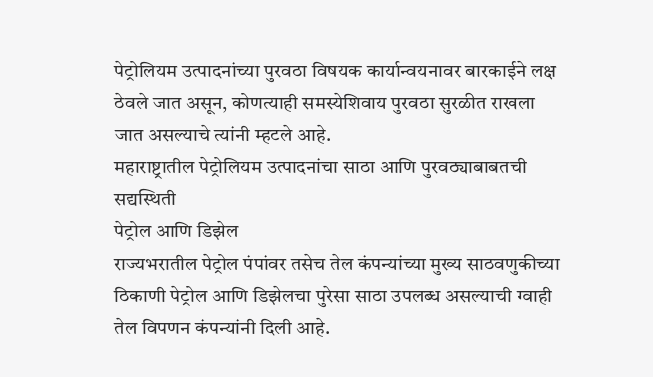पेट्रोलियम उत्पादनांच्या पुरवठा विषयक कार्यान्वयनावर बारकाईने लक्ष ठेवले जात असून, कोणत्याही समस्येशिवाय पुरवठा सुरळीत राखला जात असल्याचे त्यांनी म्हटले आहे.
महाराष्ट्रातील पेट्रोलियम उत्पादनांचा साठा आणि पुरवठ्याबाबतची सद्यस्थिती
पेट्रोल आणि डिझेल
राज्यभरातील पेट्रोल पंपांवर तसेच तेल कंपन्यांच्या मुख्य साठवणुकीच्या ठिकाणी पेट्रोल आणि डिझेलचा पुरेसा साठा उपलब्ध असल्याची ग्वाही तेल विपणन कंपन्यांनी दिली आहे.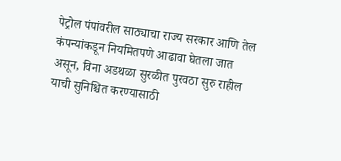पेट्रोल पंपांवरील साठ्याचा राज्य सरकार आणि तेल कंपन्यांकडून नियमितपणे आढावा घेतला जात असून, विना अडथळा सुरळीत पुरवठा सुरु राहील याची सुनिश्चित करण्यासाठी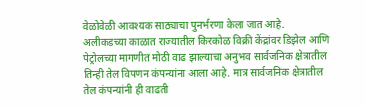वेळोवेळी आवश्यक साठ्याचा पुनर्भरणा केला जात आहे.
अलीकडच्या काळात राज्यातील किरकोळ विक्री केंद्रांवर डिझेल आणि पेट्रोलच्या मागणीत मोठी वाढ झाल्याचा अनुभव सार्वजनिक क्षेत्रातील तिन्ही तेल विपणन कंपन्यांना आला आहे. मात्र सार्वजनिक क्षेत्रातील तेल कंपन्यांनी ही वाढती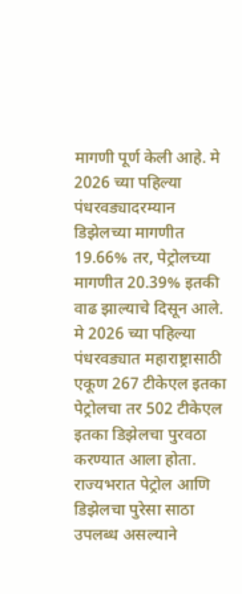मागणी पूर्ण केली आहे. मे 2026 च्या पहिल्या पंधरवड्यादरम्यान डिझेलच्या मागणीत 19.66% तर, पेट्रोलच्या मागणीत 20.39% इतकी वाढ झाल्याचे दिसून आले. मे 2026 च्या पहिल्या पंधरवड्यात महाराष्ट्रासाठी एकूण 267 टीकेएल इतका पेट्रोलचा तर 502 टीकेएल इतका डिझेलचा पुरवठा करण्यात आला होता. राज्यभरात पेट्रोल आणि डिझेलचा पुरेसा साठा उपलब्ध असल्याने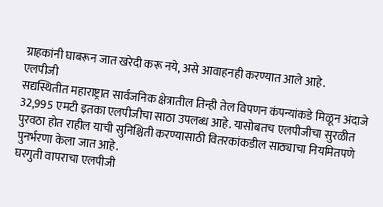ग्राहकांनी घाबरून जात खरेदी करू नये, असे आवाहनही करण्यात आले आहे.
एलपीजी
सद्यस्थितीत महाराष्ट्रात सार्वजनिक क्षेत्रातील तिन्ही तेल विपणन कंपन्यांकडे मिळून अंदाजे 32,995 एमटी इतका एलपीजीचा साठा उपलब्ध आहे. यासोबतच एलपीजीचा सुरळीत पुरवठा होत राहील याची सुनिश्चिती करण्यासाठी वितरकांकडील साठ्याचा नियमितपणे पुनर्भरणा केला जात आहे.
घरगुती वापराचा एलपीजी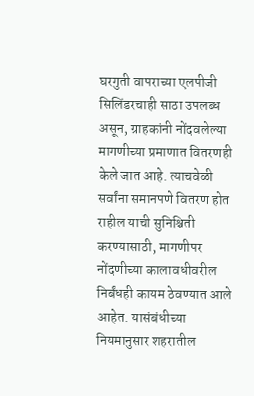घरगुती वापराच्या एलपीजी सिलिंडरचाही साठा उपलब्ध असून, ग्राहकांनी नोंदवलेल्या मागणीच्या प्रमाणात वितरणही केले जात आहे. त्याचवेळी सर्वांना समानपणे वितरण होत राहील याची सुनिश्चिती करण्यासाठी, मागणीपर नोंदणीच्या कालावधीवरील निर्बंधही कायम ठेवण्यात आले आहेत. यासंबंधीच्या नियमानुसार शहरातील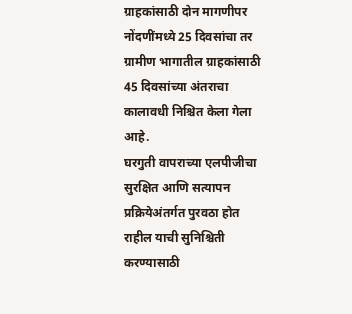ग्राहकांसाठी दोन मागणीपर नोंदणींमध्ये 25 दिवसांचा तर ग्रामीण भागातील ग्राहकांसाठी 45 दिवसांच्या अंतराचा कालावधी निश्चित केला गेला आहे.
घरगुती वापराच्या एलपीजीचा सुरक्षित आणि सत्यापन प्रक्रियेअंतर्गत पुरवठा होत राहील याची सुनिश्चिती करण्यासाठी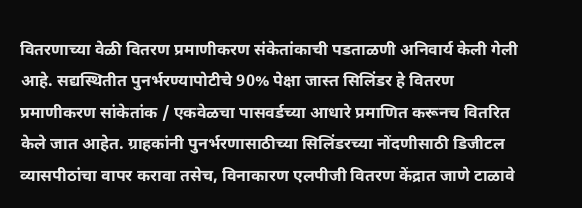वितरणाच्या वेळी वितरण प्रमाणीकरण संकेतांकाची पडताळणी अनिवार्य केली गेली आहे. सद्यस्थितीत पुनर्भरण्यापोटीचे 90% पेक्षा जास्त सिलिंडर हे वितरण प्रमाणीकरण सांकेतांक / एकवेळचा पासवर्डच्या आधारे प्रमाणित करूनच वितरित केले जात आहेत. ग्राहकांनी पुनर्भरणासाठीच्या सिलिंडरच्या नोंदणीसाठी डिजीटल व्यासपीठांचा वापर करावा तसेच, विनाकारण एलपीजी वितरण केंद्रात जाणे टाळावे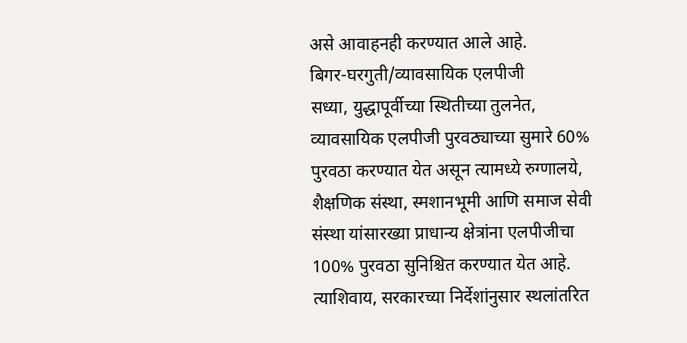असे आवाहनही करण्यात आले आहे.
बिगर-घरगुती/व्यावसायिक एलपीजी
सध्या, युद्धापूर्वीच्या स्थितीच्या तुलनेत, व्यावसायिक एलपीजी पुरवठ्याच्या सुमारे 60% पुरवठा करण्यात येत असून त्यामध्ये रुग्णालये, शैक्षणिक संस्था, स्मशानभूमी आणि समाज सेवी संस्था यांसारख्या प्राधान्य क्षेत्रांना एलपीजीचा 100% पुरवठा सुनिश्चित करण्यात येत आहे.
त्याशिवाय, सरकारच्या निर्देशांनुसार स्थलांतरित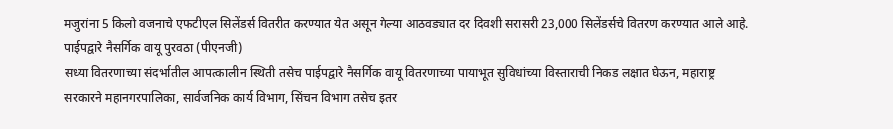मजुरांना 5 किलो वजनाचे एफटीएल सिलेंडर्स वितरीत करण्यात येत असून गेल्या आठवड्यात दर दिवशी सरासरी 23,000 सिलेंडर्सचे वितरण करण्यात आले आहे.
पाईपद्वारे नैसर्गिक वायू पुरवठा (पीएनजी)
सध्या वितरणाच्या संदर्भातील आपत्कालीन स्थिती तसेच पाईपद्वारे नैसर्गिक वायू वितरणाच्या पायाभूत सुविधांच्या विस्ताराची निकड लक्षात घेऊन, महाराष्ट्र सरकारने महानगरपालिका, सार्वजनिक कार्य विभाग, सिंचन विभाग तसेच इतर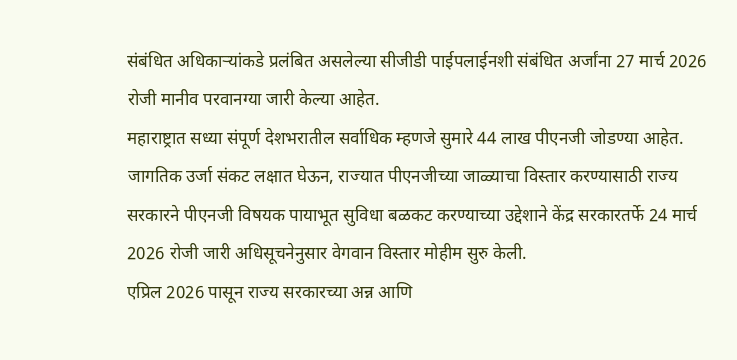संबंधित अधिकाऱ्यांकडे प्रलंबित असलेल्या सीजीडी पाईपलाईनशी संबंधित अर्जांना 27 मार्च 2026 रोजी मानीव परवानग्या जारी केल्या आहेत.
महाराष्ट्रात सध्या संपूर्ण देशभरातील सर्वाधिक म्हणजे सुमारे 44 लाख पीएनजी जोडण्या आहेत. जागतिक उर्जा संकट लक्षात घेऊन, राज्यात पीएनजीच्या जाळ्याचा विस्तार करण्यासाठी राज्य सरकारने पीएनजी विषयक पायाभूत सुविधा बळकट करण्याच्या उद्देशाने केंद्र सरकारतर्फे 24 मार्च 2026 रोजी जारी अधिसूचनेनुसार वेगवान विस्तार मोहीम सुरु केली.
एप्रिल 2026 पासून राज्य सरकारच्या अन्न आणि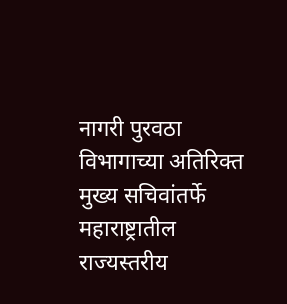नागरी पुरवठा विभागाच्या अतिरिक्त मुख्य सचिवांतर्फे महाराष्ट्रातील राज्यस्तरीय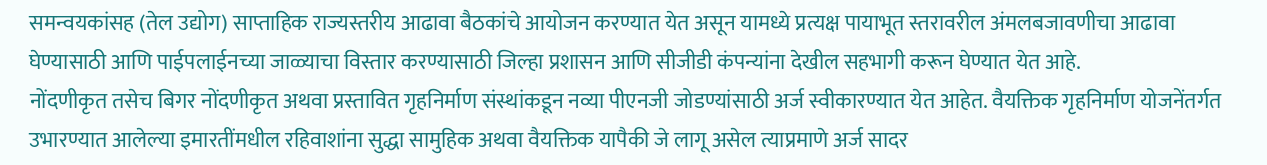समन्वयकांसह (तेल उद्योग) साप्ताहिक राज्यस्तरीय आढावा बैठकांचे आयोजन करण्यात येत असून यामध्ये प्रत्यक्ष पायाभूत स्तरावरील अंमलबजावणीचा आढावा घेण्यासाठी आणि पाईपलाईनच्या जाळ्याचा विस्तार करण्यासाठी जिल्हा प्रशासन आणि सीजीडी कंपन्यांना देखील सहभागी करून घेण्यात येत आहे.
नोंदणीकृत तसेच बिगर नोंदणीकृत अथवा प्रस्तावित गृहनिर्माण संस्थांकडून नव्या पीएनजी जोडण्यांसाठी अर्ज स्वीकारण्यात येत आहेत. वैयक्तिक गृहनिर्माण योजनेंतर्गत उभारण्यात आलेल्या इमारतींमधील रहिवाशांना सुद्धा सामुहिक अथवा वैयक्तिक यापैकी जे लागू असेल त्याप्रमाणे अर्ज सादर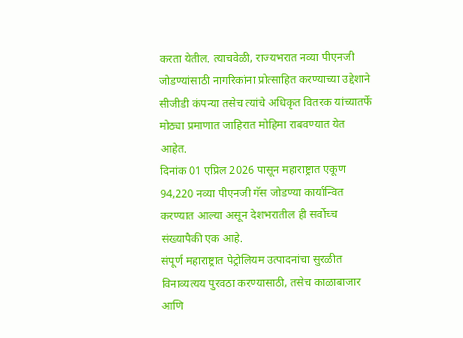करता येतील. त्याचवेळी, राज्यभरात नव्या पीएनजी जोडण्यांसाठी नागरिकांना प्रोत्साहित करण्याच्या उद्देशाने सीजीडी कंपन्या तसेच त्यांचे अधिकृत वितरक यांच्यातर्फे मोठ्या प्रमाणात जाहिरात मोहिमा राबवण्यात येत आहेत.
दिनांक 01 एप्रिल 2026 पासून महाराष्ट्रात एकूण 94,220 नव्या पीएनजी गॅस जोडण्या कार्यान्वित करण्यात आल्या असून देशभरातील ही सर्वोच्च संख्यापैकी एक आहे.
संपूर्ण महाराष्ट्रात पेट्रोलियम उत्पादनांचा सुरळीत विनाव्यत्यय पुरवठा करण्यासाठी, तसेच काळाबाजार आणि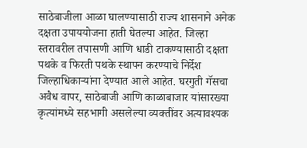साठेबाजीला आळा घालण्यासाठी राज्य शासनाने अनेक दक्षता उपाययोजना हाती घेतल्या आहेत. जिल्हा स्तरावरील तपासणी आणि धाडी टाकण्यासाठी दक्षता पथके व फिरती पथके स्थापन करण्याचे निर्देश जिल्हाधिकाऱ्यांना देण्यात आले आहेत. घरगुती गॅसचा अवैध वापर, साठेबाजी आणि काळाबाजार यांसारख्या कृत्यांमध्ये सहभागी असलेल्या व्यक्तींवर अत्यावश्यक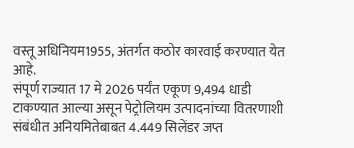वस्तू अधिनियम1955, अंतर्गत कठोर कारवाई करण्यात येत आहे.
संपूर्ण राज्यात 17 मे 2026 पर्यंत एकूण 9,494 धाडी टाकण्यात आल्या असून पेट्रोलियम उत्पादनांच्या वितरणाशी संबंधीत अनियमितेबाबत 4.449 सिलेंडर जप्त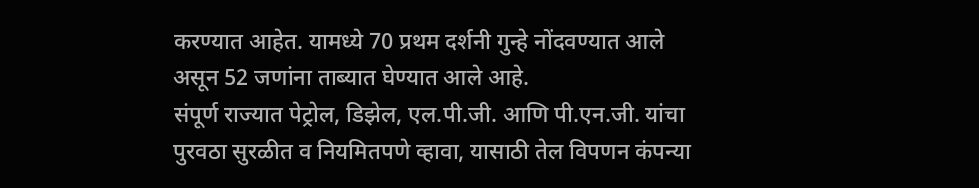करण्यात आहेत. यामध्ये 70 प्रथम दर्शनी गुन्हे नोंदवण्यात आले असून 52 जणांना ताब्यात घेण्यात आले आहे.
संपूर्ण राज्यात पेट्रोल, डिझेल, एल.पी.जी. आणि पी.एन.जी. यांचा पुरवठा सुरळीत व नियमितपणे व्हावा, यासाठी तेल विपणन कंपन्या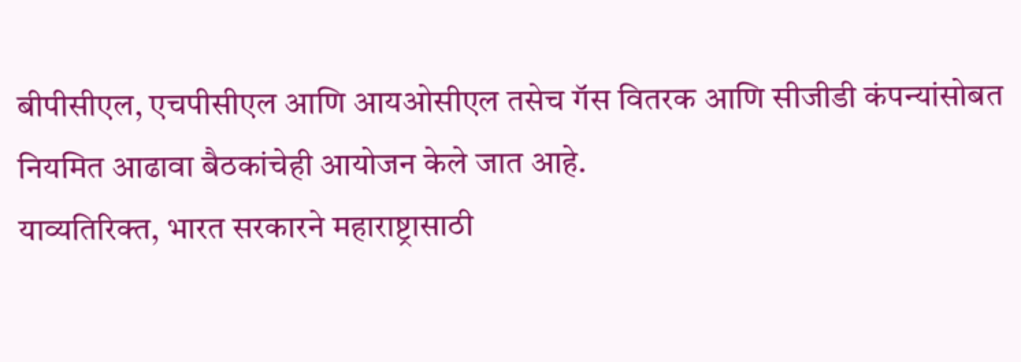बीपीसीएल, एचपीसीएल आणि आयओसीएल तसेच गॅस वितरक आणि सीजीडी कंपन्यांसोबत नियमित आढावा बैठकांचेही आयोजन केले जात आहे.
याव्यतिरिक्त, भारत सरकारने महाराष्ट्रासाठी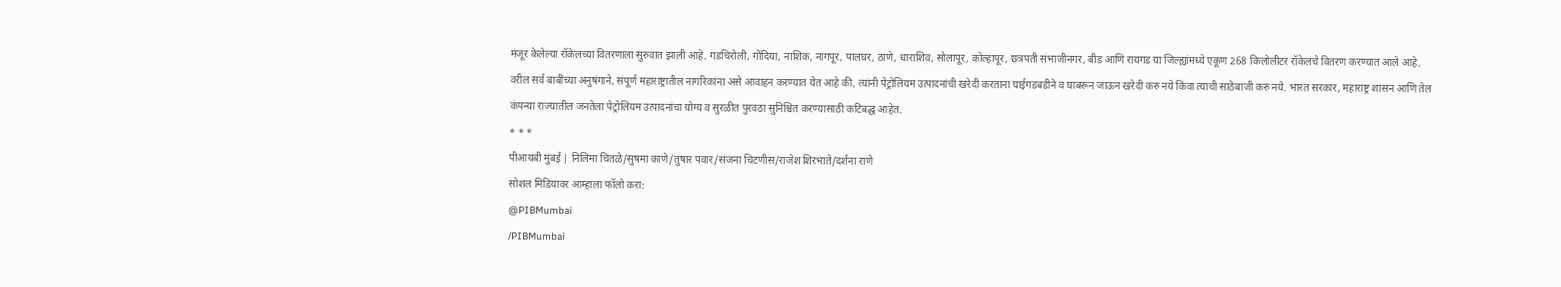मंजूर केलेल्या रॉकेलच्या वितरणाला सुरुवात झाली आहे. गडचिरोली, गोंदिया, नाशिक, नागपूर, पालघर, ठाणे, धाराशिव, सोलापूर, कोल्हापूर, छत्रपती संभाजीनगर, बीड आणि रायगड या जिल्ह्यांमध्ये एकूण 268 किलोलीटर रॉकेलचे वितरण करण्यात आले आहे.
वरील सर्व बाबींच्या अनुषंगाने, संपूर्ण महाराष्ट्रातील नागरिकांना असे आवाहन करण्यात येत आहे की, त्यांनी पेट्रोलियम उत्पादनांची खरेदी करताना घाईगडबडीने व घाबरून जाऊन खरेदी करु नये किंवा त्याची साठेबाजी करु नये. भारत सरकार, महाराष्ट्र शासन आणि तेल कंपन्या राज्यातील जनतेला पेट्रोलियम उत्पादनांचा योग्य व सुरळीत पुरवठा सुनिश्चित करण्यासाठी कटिबद्ध आहेत.
* * *
पीआयबी मुंबई | निलिमा चितळे/सुषमा काणे/तुषार पवार/संजना चिटणीस/राजेश शिरभाते/दर्शना राणे
सोशल मिडियावर आम्हाला फॉलो करा:
@PIBMumbai
/PIBMumbai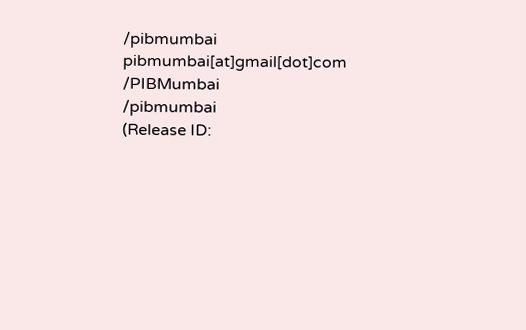/pibmumbai
pibmumbai[at]gmail[dot]com
/PIBMumbai
/pibmumbai
(Release ID: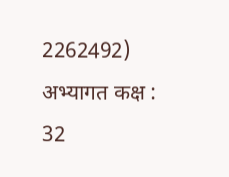2262492)
अभ्यागत कक्ष : 32